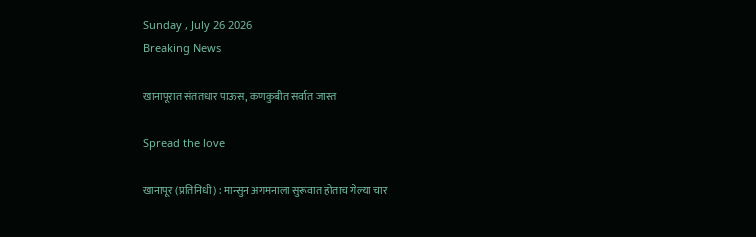Sunday , July 26 2026
Breaking News

खानापूरात संततधार पाऊस, कणकुबीत सर्वात जास्त

Spread the love

खानापूर (प्रतिनिधी) : मान्सुन अगमनाला सुरूवात होताच गेल्या चार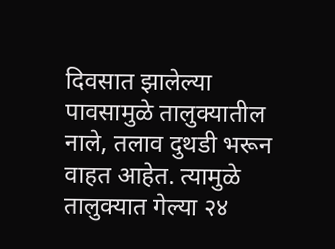दिवसात झालेल्या पावसामुळे तालुक्यातील नाले, तलाव दुथडी भरून वाहत आहेत. त्यामुळे तालुक्यात गेल्या २४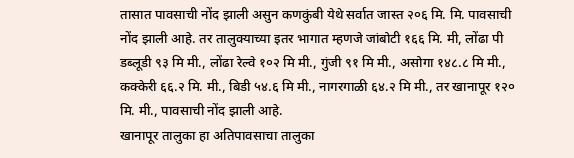तासात पावसाची नोंद झाली असुन कणकुंबी येथे सर्वात जास्त २०६ मि. मि. पावसाची नोंद झाली आहे. तर तालुक्याच्या इतर भागात म्हणजे जांबोटी १६६ मि. मी, लोंढा पी डब्लूडी ९३ मि मी., लोंढा रेल्वे १०२ मि मी., गुंजी ९१ मि मी., असोगा १४८.८ मि मी., कक्केरी ६६.२ मि. मी., बिडी ५४.६ मि मी., नागरगाळी ६४.२ मि मी., तर खानापूर १२० मि. मी., पावसाची नोंद झाली आहे.
खानापूर तालुका हा अतिपावसाचा तालुका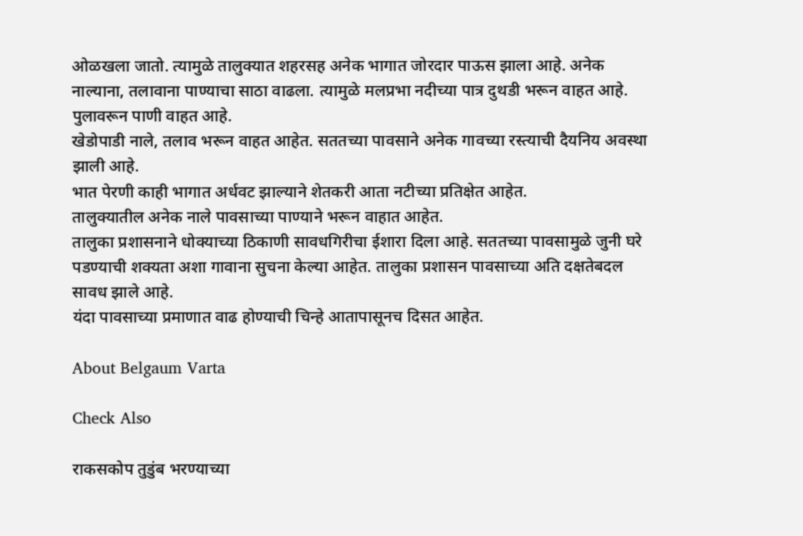ओळखला जातो. त्यामुळे तालुक्यात शहरसह अनेक भागात जोरदार पाऊस झाला आहे. अनेक नाल्याना, तलावाना पाण्याचा साठा वाढला. त्यामुळे मलप्रभा नदीच्या पात्र दुथडी भरून वाहत आहे. पुलावरून पाणी वाहत आहे.
खेडोपाडी नाले, तलाव भरून वाहत आहेत. सततच्या पावसाने अनेक गावच्या रस्त्याची दैयनिय अवस्था झाली आहे.
भात पेरणी काही भागात अर्धवट झाल्याने शेतकरी आता नटीच्या प्रतिक्षेत आहेत.
तालुक्यातील अनेक नाले पावसाच्या पाण्याने भरून वाहात आहेत.
तालुका प्रशासनाने धोक्याच्या ठिकाणी सावधगिरीचा ईशारा दिला आहे. सततच्या पावसामुळे जुनी घरे पडण्याची शक्यता अशा गावाना सुचना केल्या आहेत. तालुका प्रशासन पावसाच्या अति दक्षतेबदल सावध झाले आहे.
यंदा पावसाच्या प्रमाणात वाढ होण्याची चिन्हे आतापासूनच दिसत आहेत.

About Belgaum Varta

Check Also

राकसकोप तुडुंब भरण्याच्या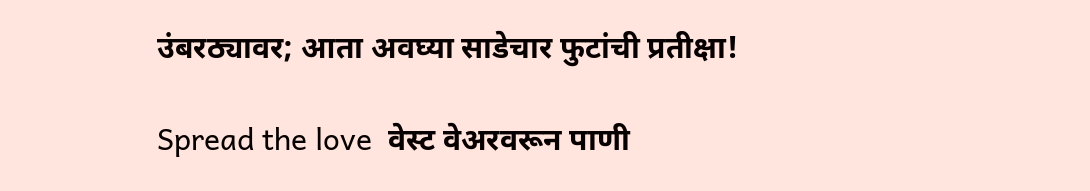उंबरठ्यावर; आता अवघ्या साडेचार फुटांची प्रतीक्षा!

Spread the love  वेस्ट वेअरवरून पाणी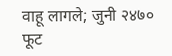वाहू लागले; जुनी २४७० फूट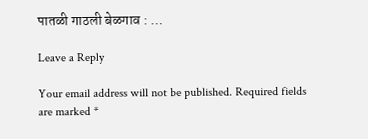पातळी गाठली बेळगाव : …

Leave a Reply

Your email address will not be published. Required fields are marked *